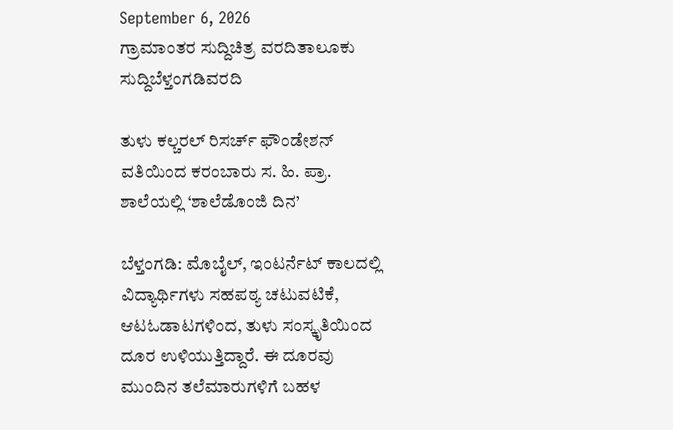September 6, 2026
ಗ್ರಾಮಾಂತರ ಸುದ್ದಿಚಿತ್ರ ವರದಿತಾಲೂಕು ಸುದ್ದಿಬೆಳ್ತಂಗಡಿವರದಿ

ತುಳು ಕಲ್ಚರಲ್ ರಿಸರ್ಚ್ ಫೌಂಡೇಶನ್‌‌ ವತಿಯಿಂದ ಕರಂಬಾರು ಸ. ಹಿ. ಪ್ರಾ. ಶಾಲೆಯಲ್ಲಿ ‘ಶಾಲೆಡೊಂಜಿ ದಿನ’

ಬೆಳ್ತಂಗಡಿ: ಮೊಬೈಲ್, ಇಂಟರ್ನೆಟ್ ಕಾಲದಲ್ಲಿ ವಿದ್ಯಾರ್ಥಿಗಳು ಸಹಪಠ್ಯ ಚಟುವಟಿಕೆ, ಆಟ‌ಓಡಾಟಗಳಿಂದ, ತುಳು ಸಂಸ್ಕೃತಿಯಿಂದ ದೂರ ಉಳಿಯುತ್ತಿದ್ದಾರೆ. ಈ ದೂರವು ಮುಂದಿನ ತಲೆಮಾರುಗಳಿಗೆ ಬಹಳ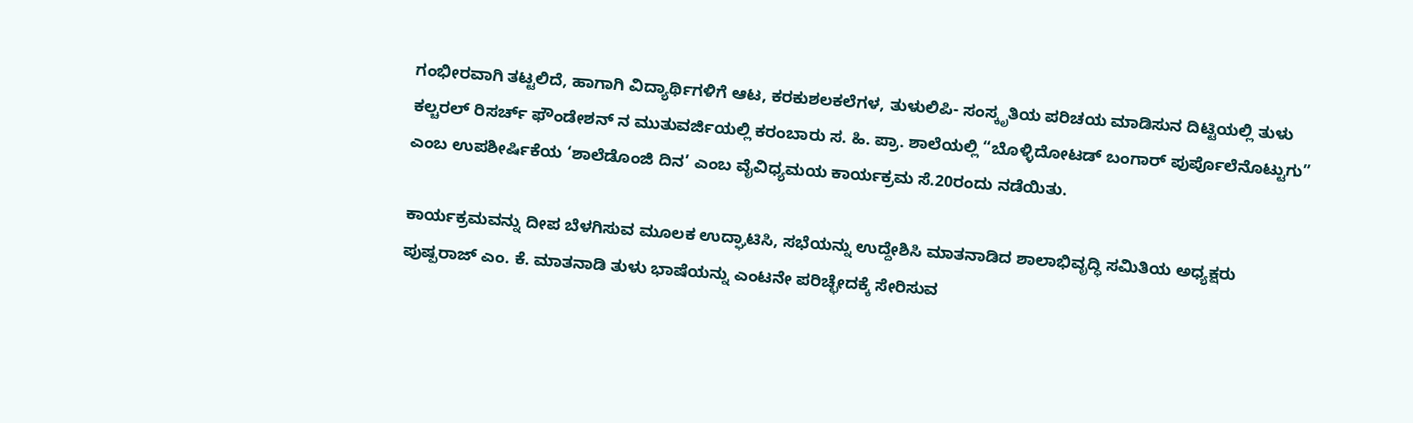ಗಂಭೀರವಾಗಿ ತಟ್ಟಲಿದೆ, ಹಾಗಾಗಿ ವಿದ್ಯಾರ್ಥಿಗಳಿಗೆ ಆಟ, ಕರಕುಶಲಕಲೆಗಳ, ತುಳುಲಿಪಿ- ಸಂಸ್ಕೃತಿಯ ಪರಿಚಯ ಮಾಡಿಸುನ ದಿಟ್ಟಿಯಲ್ಲಿ ತುಳು ಕಲ್ಚರಲ್ ರಿಸರ್ಚ್ ಫೌಂಡೇಶನ್‌‌ ನ ಮುತುವರ್ಜಿಯಲ್ಲಿ ಕರಂಬಾರು ಸ. ಹಿ. ಪ್ರಾ. ಶಾಲೆಯಲ್ಲಿ “ಬೊಳ್ಳಿದೋಟಡ್ ಬಂಗಾರ್ ಪುರ್ಪೊಲೆನೊಟ್ಟುಗು” ಎಂಬ ಉಪಶೀರ್ಷಿಕೆಯ ‘ಶಾಲೆಡೊಂಜಿ ದಿನ’ ಎಂಬ ವೈವಿಧ್ಯಮಯ ಕಾರ್ಯಕ್ರಮ ಸೆ.20ರಂದು ನಡೆಯಿತು.

ಕಾರ್ಯಕ್ರಮವನ್ನು ದೀಪ ಬೆಳಗಿಸುವ ಮೂಲಕ ಉದ್ಘಾಟಿಸಿ, ಸಭೆಯನ್ನು ಉದ್ದೇಶಿಸಿ ಮಾತನಾಡಿದ ಶಾಲಾಭಿವೃದ್ಧಿ ಸಮಿತಿಯ ಅಧ್ಯಕ್ಷರು ಪುಷ್ಪರಾಜ್ ಎಂ. ಕೆ. ಮಾತನಾಡಿ ತುಳು ಭಾಷೆಯನ್ನು ಎಂಟನೇ ಪರಿಚ್ಛೇದಕ್ಕೆ ಸೇರಿಸುವ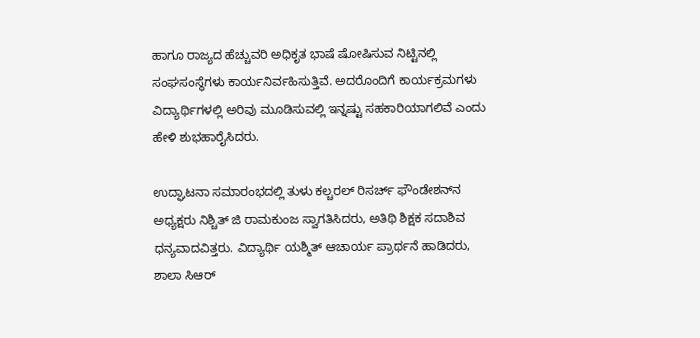ಹಾಗೂ ರಾಜ್ಯದ ಹೆಚ್ಚುವರಿ ಅಧಿಕೃತ ಭಾಷೆ ಷೋಷಿಸುವ ನಿಟ್ಟಿನಲ್ಲಿ ಸಂಘಸಂಸ್ಥೆಗಳು ಕಾರ್ಯನಿರ್ವಹಿಸುತ್ತಿವೆ. ಅದರೊಂದಿಗೆ ಕಾರ್ಯಕ್ರಮಗಳು ವಿದ್ಯಾರ್ಥಿಗಳಲ್ಲಿ ಅರಿವು ಮೂಡಿಸುವಲ್ಲಿ ಇನ್ನಷ್ಟು ಸಹಕಾರಿಯಾಗಲಿವೆ ಎಂದು ಹೇಳಿ ಶುಭಹಾರೈಸಿದರು.

ಉದ್ಘಾಟನಾ ಸಮಾರಂಭದಲ್ಲಿ ತುಳು ಕಲ್ಚರಲ್ ರಿಸರ್ಚ್ ಫೌಂಡೇಶನ್‌ನ ಅಧ್ಯಕ್ಷರು ನಿಶ್ಚಿತ್ ಜಿ ರಾಮಕುಂಜ ಸ್ವಾಗತಿಸಿದರು, ಅತಿಥಿ ಶಿಕ್ಷಕ ಸದಾಶಿವ ಧನ್ಯವಾದವಿತ್ತರು. ವಿದ್ಯಾರ್ಥಿ ಯಶ್ಮಿತ್ ಆಚಾರ್ಯ ಪ್ರಾರ್ಥನೆ ಹಾಡಿದರು, ಶಾಲಾ ಸಿಆರ್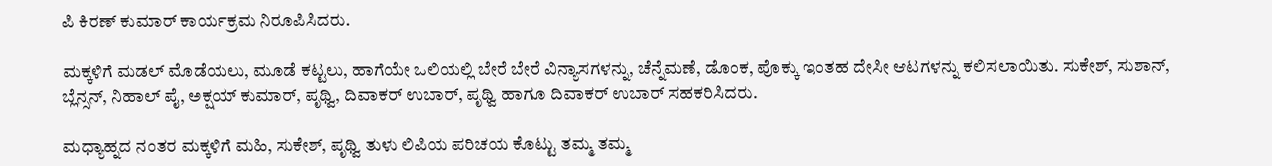ಪಿ ಕಿರಣ್ ಕುಮಾರ್ ಕಾರ್ಯಕ್ರಮ ನಿರೂಪಿಸಿದರು.

ಮಕ್ಕಳಿಗೆ ಮಡಲ್ ಮೊಡೆಯಲು, ಮೂಡೆ ಕಟ್ಟಲು, ಹಾಗೆಯೇ ಒಲಿಯಲ್ಲಿ ಬೇರೆ ಬೇರೆ ವಿನ್ಯಾಸಗಳನ್ನು, ಚೆನ್ನೆಮಣೆ, ಡೊಂಕ, ಪೊಕ್ಕು ಇಂತಹ ದೇಸೀ ಆಟಗಳನ್ನು ಕಲಿಸಲಾಯಿತು. ಸುಕೇಶ್, ಸುಶಾನ್, ಬ್ಲೆನ್ಸನ್, ನಿಹಾಲ್ ಪೈ, ಅಕ್ಷಯ್ ಕುಮಾರ್, ಪೃಥ್ವಿ, ದಿವಾಕರ್ ಉಬಾರ್, ಪೃಥ್ವಿ ಹಾಗೂ ದಿವಾಕರ್ ಉಬಾರ್ ಸಹಕರಿಸಿದರು.

ಮಧ್ಯಾಹ್ನದ ನಂತರ ಮಕ್ಕಳಿಗೆ ಮಹಿ, ಸುಕೇಶ್, ಪೃಥ್ವಿ ತುಳು ಲಿಪಿಯ ಪರಿಚಯ ಕೊಟ್ಟು ತಮ್ಮ ತಮ್ಮ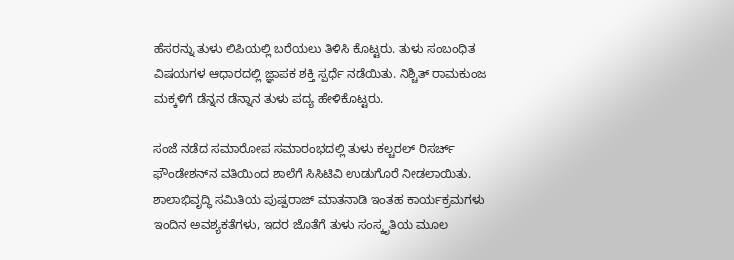ಹೆಸರನ್ನು ತುಳು ಲಿಪಿಯಲ್ಲಿ ಬರೆಯಲು ತಿಳಿಸಿ ಕೊಟ್ಟರು. ತುಳು ಸಂಬಂಧಿತ ವಿಷಯಗಳ ಆಧಾರದಲ್ಲಿ ಜ್ಞಾಪಕ ಶಕ್ತಿ ಸ್ಪರ್ಧೆ ನಡೆಯಿತು. ನಿಶ್ಚಿತ್ ರಾಮಕುಂಜ ಮಕ್ಕಳಿಗೆ ಡೆನ್ನನ ಡೆನ್ನಾನ ತುಳು ಪದ್ಯ ಹೇಳಿಕೊಟ್ಟರು.

ಸಂಜೆ ನಡೆದ ಸಮಾರೋಪ ಸಮಾರಂಭದಲ್ಲಿ ತುಳು ಕಲ್ಚರಲ್ ರಿಸರ್ಚ್ ಫೌಂಡೇಶನ್‌ನ ವತಿಯಿಂದ ಶಾಲೆಗೆ ಸಿಸಿಟಿವಿ ಉಡುಗೊರೆ ನೀಡಲಾಯಿತು. ಶಾಲಾಭಿವೃದ್ಧಿ ಸಮಿತಿಯ ಪುಷ್ಪರಾಜ್ ಮಾತನಾಡಿ ಇಂತಹ ಕಾರ್ಯಕ್ರಮಗಳು ಇಂದಿನ ಅವಶ್ಯಕತೆಗಳು, ಇದರ ಜೊತೆಗೆ ತುಳು ಸಂಸ್ಕೃತಿಯ ಮೂಲ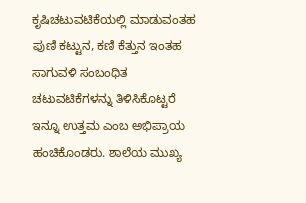ಕೃಷಿಚಟುವಟಿಕೆಯಲ್ಲಿ ಮಾಡುವಂತಹ ಪುಣಿ ಕಟ್ಟುನ, ಕಣಿ ಕೆತ್ತುನ ಇಂತಹ ಸಾಗುವಳಿ ಸಂಬಂಧಿತ ಚಟುವಟಿಕೆಗಳನ್ನು ತಿಳಿಸಿಕೊಟ್ಟರೆ ಇನ್ನೂ ಉತ್ತಮ ಎಂಬ ಅಭಿಪ್ರಾಯ ಹಂಚಿಕೊಂಡರು. ಶಾಲೆಯ ಮುಖ್ಯ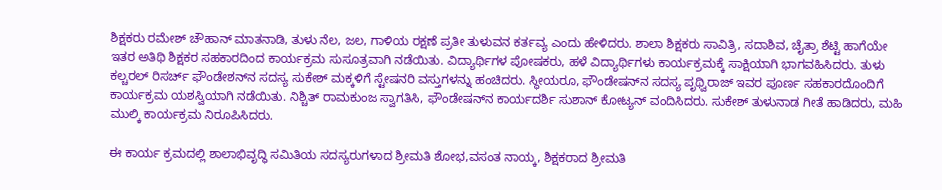ಶಿಕ್ಷಕರು ರಮೇಶ್ ಚೌಹಾನ್ ಮಾತನಾಡಿ, ತುಳು ನೆಲ, ಜಲ, ಗಾಳಿಯ ರಕ್ಷಣೆ ಪ್ರತೀ ತುಳುವನ ಕರ್ತವ್ಯ ಎಂದು ಹೇಳಿದರು. ಶಾಲಾ ಶಿಕ್ಷಕರು ಸಾವಿತ್ರಿ, ಸದಾಶಿವ, ಚೈತ್ರಾ ಶೆಟ್ಟಿ ಹಾಗೆಯೇ ಇತರ ಅತಿಥಿ ಶಿಕ್ಷಕರ ಸಹಕಾರದಿಂದ ಕಾರ್ಯಕ್ರಮ ಸುಸೂತ್ರವಾಗಿ ನಡೆಯಿತು. ವಿದ್ಯಾರ್ಥಿಗಳ ಪೋಷಕರು, ಹಳೆ ವಿದ್ಯಾರ್ಥಿಗಳು ಕಾರ್ಯಕ್ರಮಕ್ಕೆ ಸಾಕ್ಷಿಯಾಗಿ ಭಾಗವಹಿಸಿದರು. ತುಳು ಕಲ್ಚರಲ್ ರಿಸರ್ಚ್ ಫೌಂಡೇಶನ್‌ನ ಸದಸ್ಯ ಸುಕೇಶ್ ಮಕ್ಕಳಿಗೆ ಸ್ಟೇಷನರಿ ವಸ್ತುಗಳನ್ನು ಹಂಚಿದರು. ಸ್ಥೀಯರೂ, ಫೌಂಡೇಷನ್‌ನ ಸದಸ್ಯ ಪೃಥ್ವಿರಾಜ್ ಇವರ ಪೂರ್ಣ ಸಹಕಾರದೊಂದಿಗೆ ಕಾರ್ಯಕ್ರಮ ಯಶಸ್ವಿಯಾಗಿ ನಡೆಯಿತು. ನಿಶ್ಚಿತ್ ರಾಮಕುಂಜ ಸ್ವಾಗತಿಸಿ, ಫೌಂಡೇಷನ್‌ನ ಕಾರ್ಯದರ್ಶಿ ಸುಶಾನ್ ಕೋಟ್ಯನ್ ವಂದಿಸಿದರು. ಸುಕೇಶ್ ತುಳುನಾಡ ಗೀತೆ ಹಾಡಿದರು, ಮಹಿ ಮುಲ್ಕಿ ಕಾರ್ಯಕ್ರಮ ನಿರೂಪಿಸಿದರು.

ಈ ಕಾರ್ಯ ಕ್ರಮದಲ್ಲಿ ಶಾಲಾಭಿವೃದ್ಧಿ ಸಮಿತಿಯ ಸದಸ್ಯರುಗಳಾದ ಶ್ರೀಮತಿ ಶೋಭ,ವಸಂತ ನಾಯ್ಕ, ಶಿಕ್ಷಕರಾದ ಶ್ರೀಮತಿ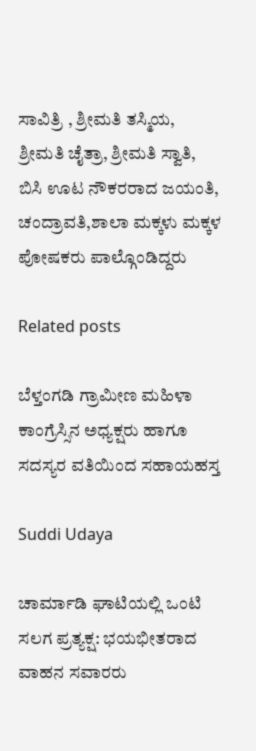ಸಾವಿತ್ರಿ , ಶ್ರೀಮತಿ ತಸ್ಮಿಯ, ಶ್ರೀಮತಿ ಚೈತ್ರಾ, ಶ್ರೀಮತಿ ಸ್ವಾತಿ, ಬಿಸಿ ಊಟ ನೌಕರರಾದ ಜಯಂತಿ, ಚಂದ್ರಾವತಿ,ಶಾಲಾ ಮಕ್ಕಳು ಮಕ್ಕಳ ಪೋಷಕರು ಪಾಲ್ಗೊಂಡಿದ್ದರು

Related posts

ಬೆಳ್ತಂಗಡಿ ಗ್ರಾಮೀಣ ಮಹಿಳಾ ಕಾಂಗ್ರೆಸ್ಸಿನ ಅಧ್ಯಕ್ಷರು ಹಾಗೂ ಸದಸ್ಯರ ವತಿಯಿಂದ ಸಹಾಯಹಸ್ತ

Suddi Udaya

ಚಾರ್ಮಾಡಿ ಘಾಟಿಯಲ್ಲಿ ಒಂಟಿ ಸಲಗ ಪ್ರತ್ಯಕ್ಷ: ಭಯಭೀತರಾದ ವಾಹನ ಸವಾರರು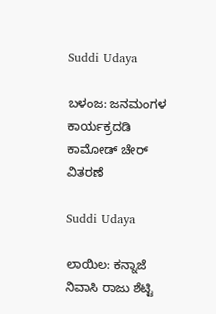Suddi Udaya

ಬಳಂಜ: ಜನಮಂಗಳ ಕಾರ್ಯಕ್ರದಡಿ ಕಾಮೋಡ್ ಚೇರ್ ವಿತರಣೆ

Suddi Udaya

ಲಾಯಿಲ: ಕನ್ನಾಜೆ ನಿವಾಸಿ ರಾಜು ಶೆಟ್ಟಿ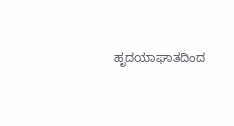ಹೃದಯಾಘಾತದಿಂದ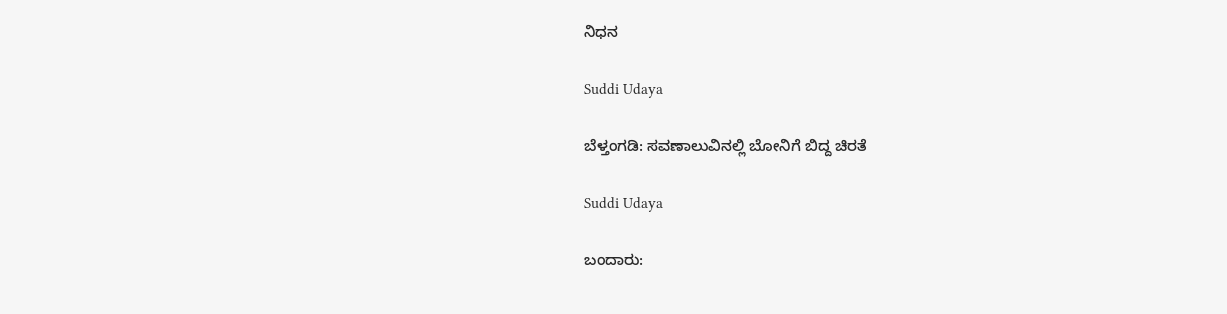ನಿಧನ

Suddi Udaya

ಬೆಳ್ತಂಗಡಿ: ಸವಣಾಲುವಿನಲ್ಲಿ ಬೋನಿಗೆ ಬಿದ್ದ ಚಿರತೆ

Suddi Udaya

ಬಂದಾರು: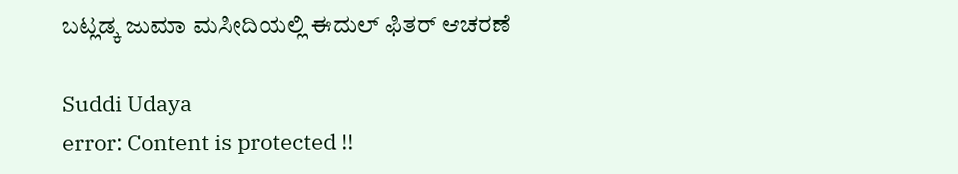ಬಟ್ಲಡ್ಕ ಜುಮಾ ಮಸೀದಿಯಲ್ಲಿ ಈದುಲ್ ಫಿತರ್ ಆಚರಣೆ

Suddi Udaya
error: Content is protected !!